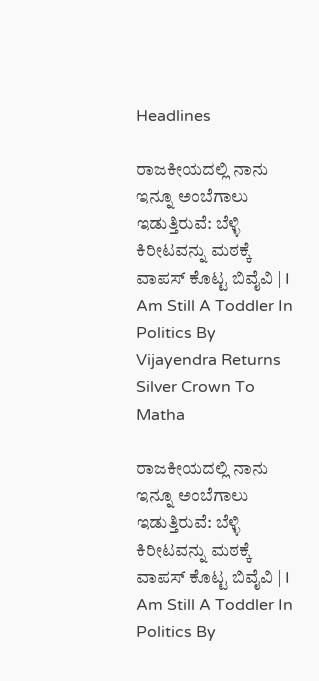Headlines

ರಾಜಕೀಯದಲ್ಲಿ ನಾನು ಇನ್ನೂ ಅಂಬೆಗಾಲು ಇಡುತ್ತಿರುವೆ: ಬೆಳ್ಳಿ ಕಿರೀಟವನ್ನು ಮಠಕ್ಕೆ ವಾಪಸ್‌ ಕೊಟ್ಟ ಬಿವೈವಿ | I Am Still A Toddler In Politics By Vijayendra Returns Silver Crown To Matha

ರಾಜಕೀಯದಲ್ಲಿ ನಾನು ಇನ್ನೂ ಅಂಬೆಗಾಲು ಇಡುತ್ತಿರುವೆ: ಬೆಳ್ಳಿ ಕಿರೀಟವನ್ನು ಮಠಕ್ಕೆ ವಾಪಸ್‌ ಕೊಟ್ಟ ಬಿವೈವಿ | I Am Still A Toddler In Politics By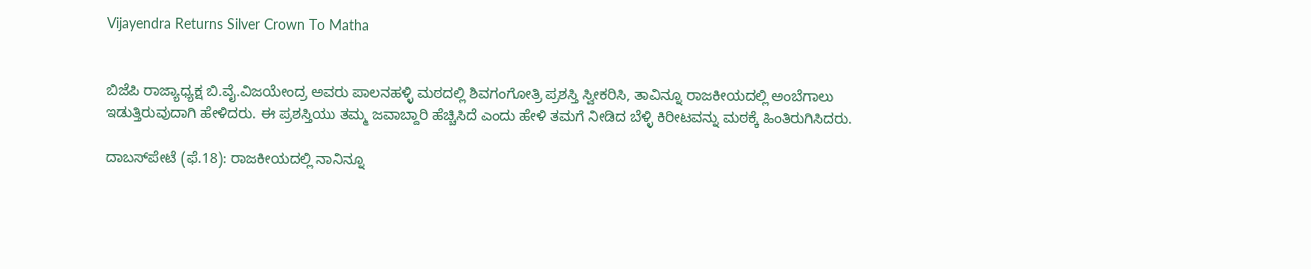Vijayendra Returns Silver Crown To Matha


ಬಿಜೆಪಿ ರಾಜ್ಯಾಧ್ಯಕ್ಷ ಬಿ.ವೈ.ವಿಜಯೇಂದ್ರ ಅವರು ಪಾಲನಹಳ್ಳಿ ಮಠದಲ್ಲಿ ಶಿವಗಂಗೋತ್ರಿ ಪ್ರಶಸ್ತಿ ಸ್ವೀಕರಿಸಿ, ತಾವಿನ್ನೂ ರಾಜಕೀಯದಲ್ಲಿ ಅಂಬೆಗಾಲು ಇಡುತ್ತಿರುವುದಾಗಿ ಹೇಳಿದರು. ಈ ಪ್ರಶಸ್ತಿಯು ತಮ್ಮ ಜವಾಬ್ದಾರಿ ಹೆಚ್ಚಿಸಿದೆ ಎಂದು ಹೇಳಿ ತಮಗೆ ನೀಡಿದ ಬೆಳ್ಳಿ ಕಿರೀಟವನ್ನು ಮಠಕ್ಕೆ ಹಿಂತಿರುಗಿಸಿದರು.

ದಾಬಸ್‍ಪೇಟೆ (ಫೆ.18): ರಾಜಕೀಯದಲ್ಲಿ ನಾನಿನ್ನೂ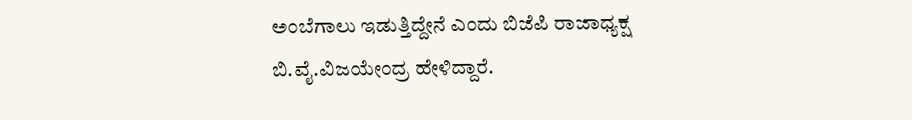ಅಂಬೆಗಾಲು ಇಡುತ್ತಿದ್ದೇನೆ ಎಂದು ಬಿಜೆಪಿ ರಾಜಾಧ್ಯಕ್ಷ ಬಿ.ವೈ.ವಿಜಯೇಂದ್ರ ಹೇಳಿದ್ದಾರೆ.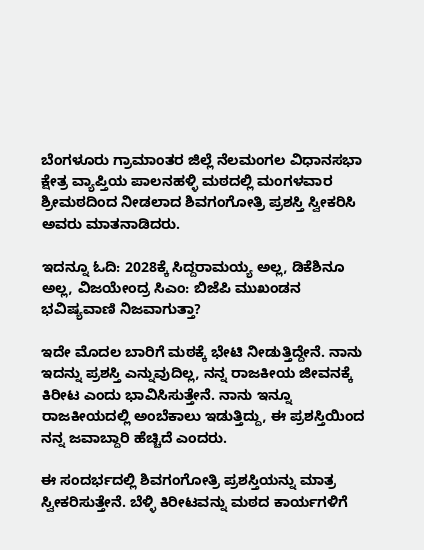ಬೆಂಗಳೂರು ಗ್ರಾಮಾಂತರ ಜಿಲ್ಲೆ ನೆಲಮಂಗಲ ವಿಧಾನಸಭಾ ಕ್ಷೇತ್ರ ವ್ಯಾಪ್ತಿಯ ಪಾಲನಹಳ್ಳಿ ಮಠದಲ್ಲಿ ಮಂಗಳವಾರ ಶ್ರೀಮಠದಿಂದ ನೀಡಲಾದ ಶಿವಗಂಗೋತ್ರಿ ಪ್ರಶಸ್ತಿ ಸ್ವೀಕರಿಸಿ ಅವರು ಮಾತನಾಡಿದರು.

ಇದನ್ನೂ ಓದಿ: 2028ಕ್ಕೆ ಸಿದ್ದರಾಮಯ್ಯ ಅಲ್ಲ, ಡಿಕೆಶಿನೂ ಅಲ್ಲ, ವಿಜಯೇಂದ್ರ ಸಿಎಂ: ಬಿಜೆಪಿ ಮುಖಂಡನ ಭವಿಷ್ಯವಾಣಿ ನಿಜವಾಗುತ್ತಾ?

ಇದೇ ಮೊದಲ ಬಾರಿಗೆ ಮಠಕ್ಕೆ ಭೇಟಿ ನೀಡುತ್ತಿದ್ದೇನೆ. ನಾನು ಇದನ್ನು ಪ್ರಶಸ್ತಿ ಎನ್ನುವುದಿಲ್ಲ, ನನ್ನ ರಾಜಕೀಯ ಜೀವನಕ್ಕೆ ಕಿರೀಟ ಎಂದು ಭಾವಿಸಿಸುತ್ತೇನೆ. ನಾನು ಇನ್ನೂ ರಾಜಕೀಯದಲ್ಲಿ ಅಂಬೆಕಾಲು ಇಡುತ್ತಿದ್ದು, ಈ ಪ್ರಶಸ್ತಿಯಿಂದ ನನ್ನ ಜವಾಬ್ದಾರಿ ಹೆಚ್ಚಿದೆ ಎಂದರು.

ಈ ಸಂದರ್ಭದಲ್ಲಿ ಶಿವಗಂಗೋತ್ರಿ ಪ್ರಶಸ್ತಿಯನ್ನು ಮಾತ್ರ ಸ್ವೀಕರಿಸುತ್ತೇನೆ. ಬೆಳ್ಳಿ ಕಿರೀಟವನ್ನು ಮಠದ ಕಾರ್ಯಗಳಿಗೆ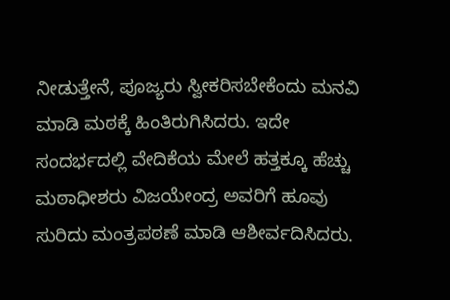ನೀಡುತ್ತೇನೆ, ಪೂಜ್ಯರು ಸ್ವೀಕರಿಸಬೇಕೆಂದು ಮನವಿ ಮಾಡಿ ಮಠಕ್ಕೆ ಹಿಂತಿರುಗಿಸಿದರು. ಇದೇ ಸಂದರ್ಭದಲ್ಲಿ ವೇದಿಕೆಯ ಮೇಲೆ ಹತ್ತಕ್ಕೂ ಹೆಚ್ಚು ಮಠಾಧೀಶರು ವಿಜಯೇಂದ್ರ ಅವರಿಗೆ ಹೂವು ಸುರಿದು ಮಂತ್ರಪಠಣೆ ಮಾಡಿ ಆಶೀರ್ವದಿಸಿದರು.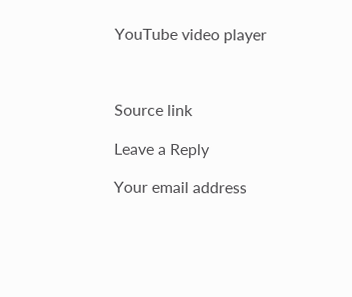YouTube video player



Source link

Leave a Reply

Your email address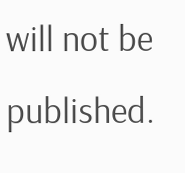will not be published.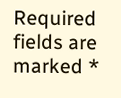Required fields are marked *